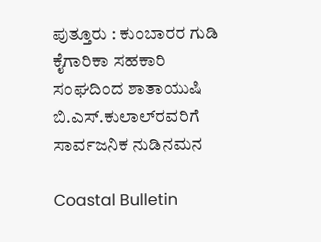ಪುತ್ತೂರು : ಕುಂಬಾರರ ಗುಡಿ ಕೈಗಾರಿಕಾ ಸಹಕಾರಿ ಸಂಘದಿಂದ ಶಾತಾಯುಷಿ ಬಿ.ಎಸ್.ಕುಲಾಲ್‌ರವರಿಗೆ ಸಾರ್ವಜನಿಕ ನುಡಿನಮನ

Coastal Bulletin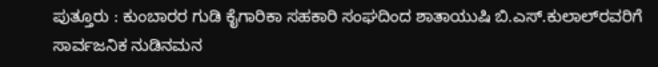ಪುತ್ತೂರು : ಕುಂಬಾರರ ಗುಡಿ ಕೈಗಾರಿಕಾ ಸಹಕಾರಿ ಸಂಘದಿಂದ ಶಾತಾಯುಷಿ ಬಿ.ಎಸ್.ಕುಲಾಲ್‌ರವರಿಗೆ ಸಾರ್ವಜನಿಕ ನುಡಿನಮನ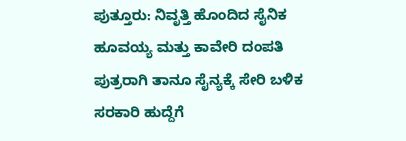ಪುತ್ತೂರು: ನಿವೃತ್ತಿ ಹೊಂದಿದ ಸೈನಿಕ ಹೂವಯ್ಯ ಮತ್ತು ಕಾವೇರಿ ದಂಪತಿ ಪುತ್ರರಾಗಿ ತಾನೂ ಸೈನ್ಯಕ್ಕೆ ಸೇರಿ ಬಳಿಕ ಸರಕಾರಿ ಹುದ್ದೆಗೆ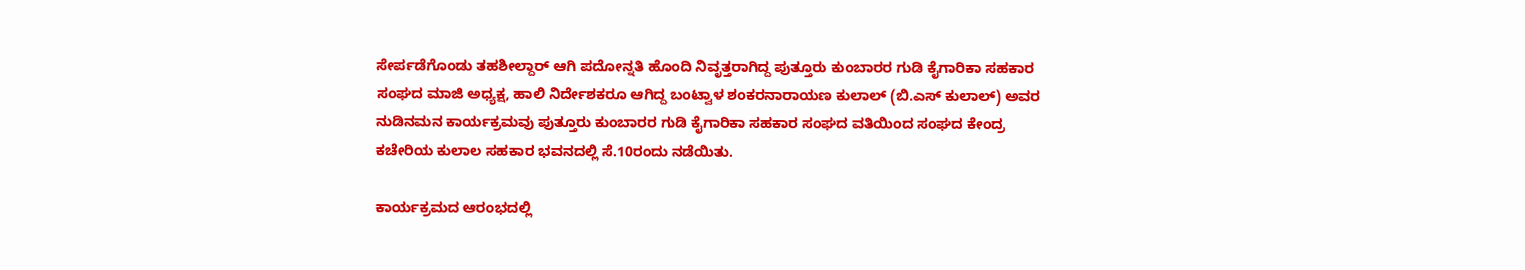ಸೇರ್ಪಡೆಗೊಂಡು ತಹಶೀಲ್ದಾರ್ ಆಗಿ ಪದೋನ್ನತಿ ಹೊಂದಿ ನಿವೃತ್ತರಾಗಿದ್ದ ಪುತ್ತೂರು ಕುಂಬಾರರ ಗುಡಿ ಕೈಗಾರಿಕಾ ಸಹಕಾರ ಸಂಘದ ಮಾಜಿ ಅಧ್ಯಕ್ಷ, ಹಾಲಿ ನಿರ್ದೇಶಕರೂ ಆಗಿದ್ದ ಬಂಟ್ವಾಳ ಶಂಕರನಾರಾಯಣ ಕುಲಾಲ್ (ಬಿ.ಎಸ್ ಕುಲಾಲ್) ಅವರ ನುಡಿನಮನ ಕಾರ್ಯಕ್ರಮವು ಪುತ್ತೂರು ಕುಂಬಾರರ ಗುಡಿ ಕೈಗಾರಿಕಾ ಸಹಕಾರ ಸಂಘದ ವತಿಯಿಂದ ಸಂಘದ ಕೇಂದ್ರ ಕಚೇರಿಯ ಕುಲಾಲ ಸಹಕಾರ ಭವನದಲ್ಲಿ ಸೆ.10ರಂದು ನಡೆಯಿತು.

ಕಾರ್ಯಕ್ರಮದ ಆರಂಭದಲ್ಲಿ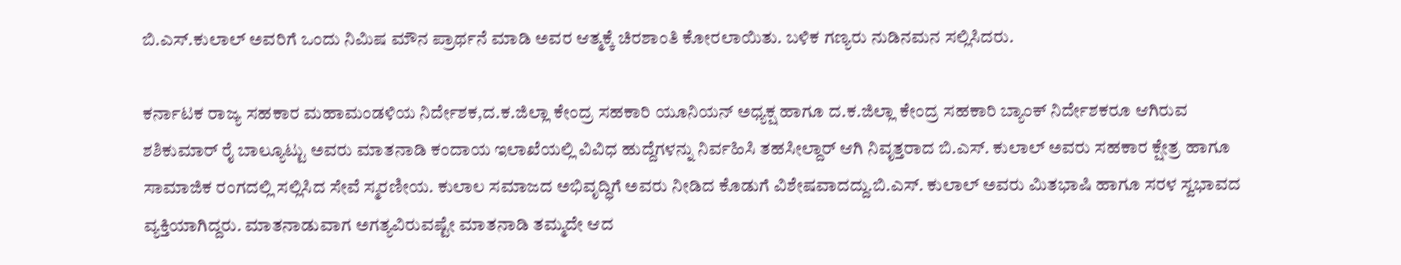ಬಿ.ಎಸ್.ಕುಲಾಲ್ ಅವರಿಗೆ ಒಂದು ನಿಮಿಷ ಮೌನ ಪ್ರಾರ್ಥನೆ ಮಾಡಿ ಅವರ ಆತ್ಮಕ್ಕೆ ಚಿರಶಾಂತಿ ಕೋರಲಾಯಿತು. ಬಳಿಕ ಗಣ್ಯರು ನುಡಿನಮನ ಸಲ್ಲಿಸಿದರು.

ಕರ್ನಾಟಕ ರಾಜ್ಯ ಸಹಕಾರ ಮಹಾಮಂಡಳಿಯ ನಿರ್ದೇಶಕ,ದ.ಕ.ಜಿಲ್ಲಾ ಕೇಂದ್ರ ಸಹಕಾರಿ ಯೂನಿಯನ್ ಅಧ್ಯಕ್ಷ ಹಾಗೂ ದ.ಕ.ಜಿಲ್ಲಾ ಕೇಂದ್ರ ಸಹಕಾರಿ ಬ್ಯಾಂಕ್ ನಿರ್ದೇಶಕರೂ ಆಗಿರುವ ಶಶಿಕುಮಾರ್ ರೈ ಬಾಲ್ಯೂಟ್ಟು ಅವರು ಮಾತನಾಡಿ ಕಂದಾಯ ಇಲಾಖೆಯಲ್ಲಿ ವಿವಿಧ ಹುದ್ದೆಗಳನ್ನು ನಿರ್ವಹಿಸಿ ತಹಸೀಲ್ದಾರ್ ಆಗಿ ನಿವೃತ್ತರಾದ ಬಿ.ಎಸ್. ಕುಲಾಲ್ ಅವರು ಸಹಕಾರ ಕ್ಷೇತ್ರ ಹಾಗೂ ಸಾಮಾಜಿಕ ರಂಗದಲ್ಲಿ ಸಲ್ಲಿಸಿದ ಸೇವೆ ಸ್ಮರಣೀಯ. ಕುಲಾಲ ಸಮಾಜದ ಅಭಿವೃದ್ಧಿಗೆ ಅವರು ನೀಡಿದ ಕೊಡುಗೆ ವಿಶೇಷವಾದದ್ದು.ಬಿ.ಎಸ್. ಕುಲಾಲ್ ಅವರು ಮಿತಭಾಷಿ ಹಾಗೂ ಸರಳ ಸ್ವಭಾವದ ವ್ಯಕ್ತಿಯಾಗಿದ್ದರು. ಮಾತನಾಡುವಾಗ ಅಗತ್ಯವಿರುವಷ್ಟೇ ಮಾತನಾಡಿ ತಮ್ಮದೇ ಆದ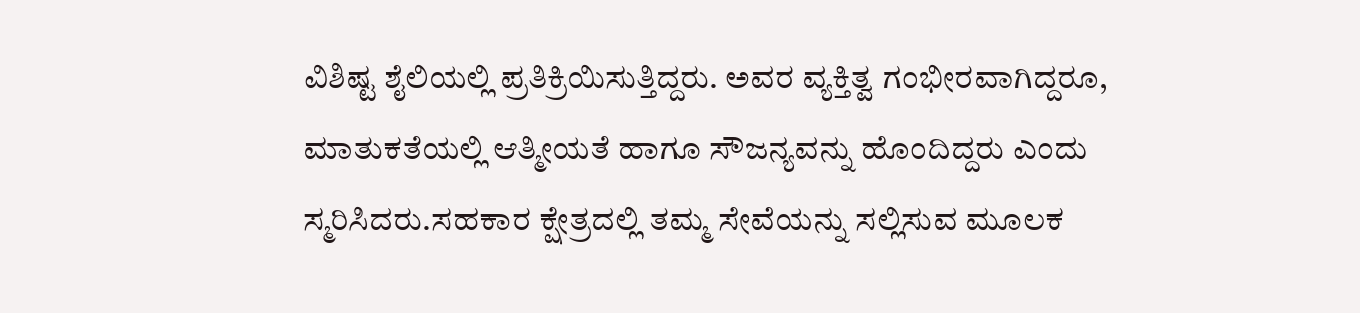ವಿಶಿಷ್ಟ ಶೈಲಿಯಲ್ಲಿ ಪ್ರತಿಕ್ರಿಯಿಸುತ್ತಿದ್ದರು. ಅವರ ವ್ಯಕ್ತಿತ್ವ ಗಂಭೀರವಾಗಿದ್ದರೂ, ಮಾತುಕತೆಯಲ್ಲಿ ಆತ್ಮೀಯತೆ ಹಾಗೂ ಸೌಜನ್ಯವನ್ನು ಹೊಂದಿದ್ದರು ಎಂದು ಸ್ಮರಿಸಿದರು.ಸಹಕಾರ ಕ್ಷೇತ್ರದಲ್ಲಿ ತಮ್ಮ ಸೇವೆಯನ್ನು ಸಲ್ಲಿಸುವ ಮೂಲಕ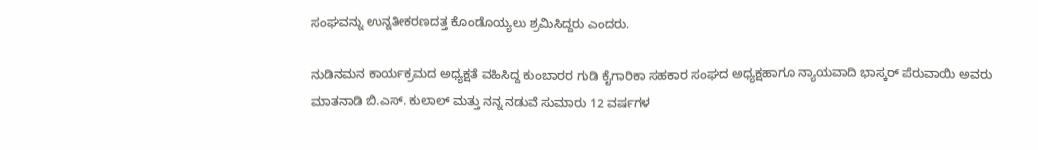ಸಂಘವನ್ನು ಉನ್ನತೀಕರಣದತ್ತ ಕೊಂಡೊಯ್ಯಲು ಶ್ರಮಿಸಿದ್ದರು ಎಂದರು.

ನುಡಿನಮನ ಕಾರ್ಯಕ್ರಮದ ಅಧ್ಯಕ್ಷತೆ ವಹಿಸಿದ್ದ ಕುಂಬಾರರ ಗುಡಿ ಕೈಗಾರಿಕಾ ಸಹಕಾರ ಸಂಘದ ಅಧ್ಯಕ್ಷಹಾಗೂ ನ್ಯಾಯವಾದಿ ಭಾಸ್ಕರ್ ಪೆರುವಾಯಿ ಅವರು ಮಾತನಾಡಿ ಬಿ.ಎಸ್. ಕುಲಾಲ್ ಮತ್ತು ನನ್ನ ನಡುವೆ ಸುಮಾರು 12 ವರ್ಷಗಳ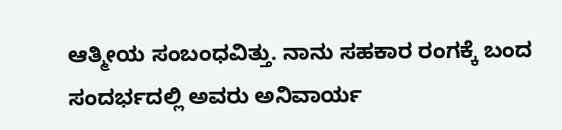ಆತ್ಮೀಯ ಸಂಬಂಧವಿತ್ತು. ನಾನು ಸಹಕಾರ ರಂಗಕ್ಕೆ ಬಂದ ಸಂದರ್ಭದಲ್ಲಿ ಅವರು ಅನಿವಾರ್ಯ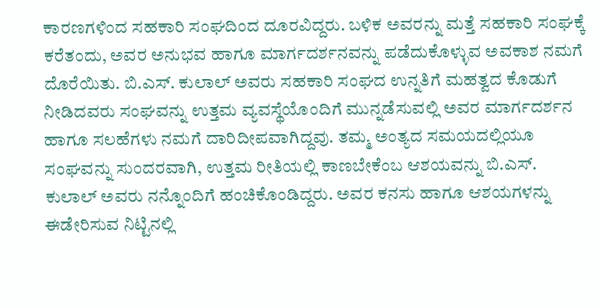ಕಾರಣಗಳಿಂದ ಸಹಕಾರಿ ಸಂಘದಿಂದ ದೂರವಿದ್ದರು. ಬಳಿಕ ಅವರನ್ನು ಮತ್ತೆ ಸಹಕಾರಿ ಸಂಘಕ್ಕೆ ಕರೆತಂದು, ಅವರ ಅನುಭವ ಹಾಗೂ ಮಾರ್ಗದರ್ಶನವನ್ನು ಪಡೆದುಕೊಳ್ಳುವ ಅವಕಾಶ ನಮಗೆ ದೊರೆಯಿತು. ಬಿ.ಎಸ್. ಕುಲಾಲ್ ಅವರು ಸಹಕಾರಿ ಸಂಘದ ಉನ್ನತಿಗೆ ಮಹತ್ವದ ಕೊಡುಗೆ ನೀಡಿದವರು ಸಂಘವನ್ನು ಉತ್ತಮ ವ್ಯವಸ್ಥೆಯೊಂದಿಗೆ ಮುನ್ನಡೆಸುವಲ್ಲಿ ಅವರ ಮಾರ್ಗದರ್ಶನ ಹಾಗೂ ಸಲಹೆಗಳು ನಮಗೆ ದಾರಿದೀಪವಾಗಿದ್ದವು. ತಮ್ಮ ಅಂತ್ಯದ ಸಮಯದಲ್ಲಿಯೂ ಸಂಘವನ್ನು ಸುಂದರವಾಗಿ, ಉತ್ತಮ ರೀತಿಯಲ್ಲಿ ಕಾಣಬೇಕೆಂಬ ಆಶಯವನ್ನು ಬಿ.ಎಸ್. ಕುಲಾಲ್ ಅವರು ನನ್ನೊಂದಿಗೆ ಹಂಚಿಕೊಂಡಿದ್ದರು. ಅವರ ಕನಸು ಹಾಗೂ ಆಶಯಗಳನ್ನು ಈಡೇರಿಸುವ ನಿಟ್ಟಿನಲ್ಲಿ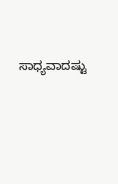ಸಾಧ್ಯವಾದಷ್ಟು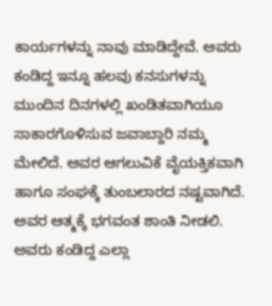ಕಾರ್ಯಗಳನ್ನು ನಾವು ಮಾಡಿದ್ದೇವೆ. ಅವರು ಕಂಡಿದ್ದ ಇನ್ನೂ ಹಲವು ಕನಸುಗಳನ್ನು ಮುಂದಿನ ದಿನಗಳಲ್ಲಿ ಖಂಡಿತವಾಗಿಯೂ ಸಾಕಾರಗೊಳಿಸುವ ಜವಾಬ್ದಾರಿ ನಮ್ಮ ಮೇಲಿದೆ. ಅವರ ಆಗಲುವಿಕೆ ವೈಯಕ್ತಿಕವಾಗಿ ಹಾಗೂ ಸಂಘಕ್ಕೆ ತುಂಬಲಾರದ ನಷ್ಟವಾಗಿದೆ. ಅವರ ಆತ್ಮಕ್ಕೆ ಭಗವಂತ ಶಾಂತಿ ನೀಡಲಿ. ಅವರು ಕಂಡಿದ್ದ ಎಲ್ಲಾ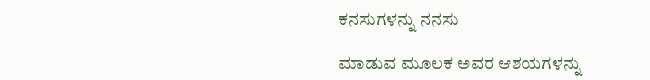ಕನಸುಗಳನ್ನು ನನಸು

ಮಾಡುವ ಮೂಲಕ ಅವರ ಆಶಯಗಳನ್ನು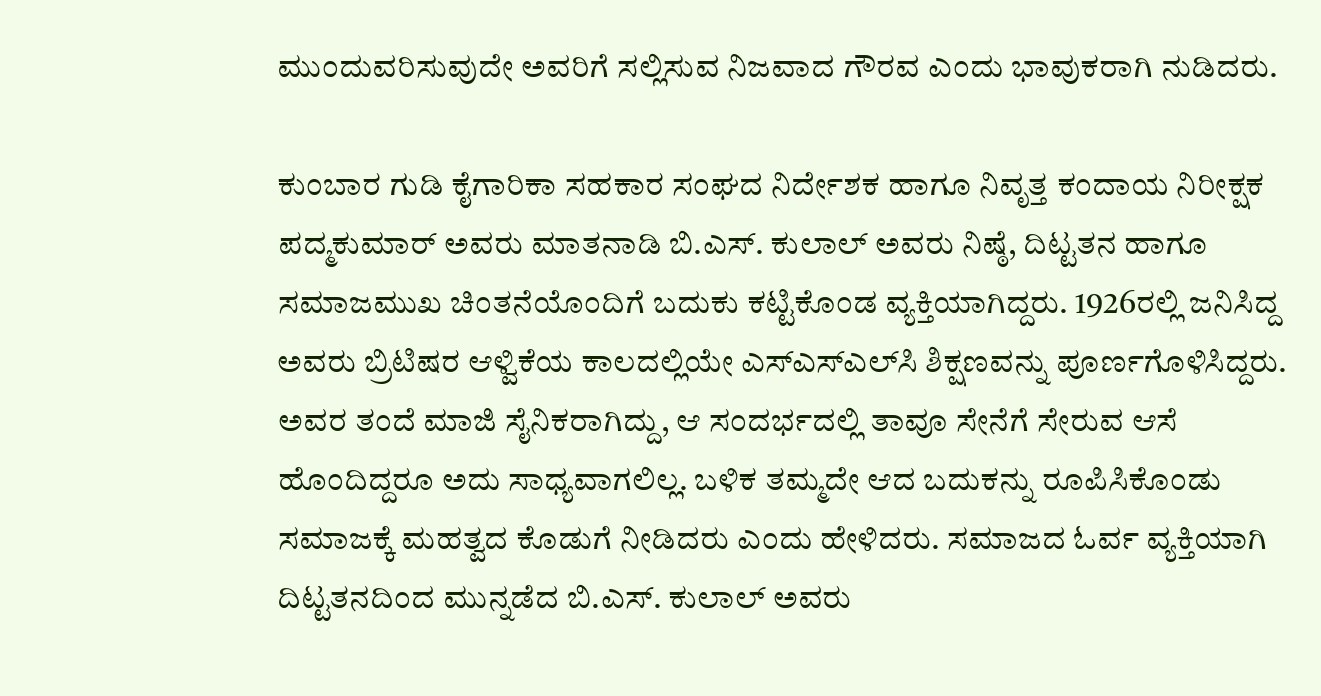ಮುಂದುವರಿಸುವುದೇ ಅವರಿಗೆ ಸಲ್ಲಿಸುವ ನಿಜವಾದ ಗೌರವ ಎಂದು ಭಾವುಕರಾಗಿ ನುಡಿದರು.

ಕುಂಬಾರ ಗುಡಿ ಕೈಗಾರಿಕಾ ಸಹಕಾರ ಸಂಘದ ನಿರ್ದೇಶಕ ಹಾಗೂ ನಿವೃತ್ತ ಕಂದಾಯ ನಿರೀಕ್ಷಕ ಪದ್ಮಕುಮಾ‌ರ್ ಅವರು ಮಾತನಾಡಿ ಬಿ.ಎಸ್. ಕುಲಾಲ್ ಅವರು ನಿಷ್ಠೆ, ದಿಟ್ಟತನ ಹಾಗೂ ಸಮಾಜಮುಖ ಚಿಂತನೆಯೊಂದಿಗೆ ಬದುಕು ಕಟ್ಟಿಕೊಂಡ ವ್ಯಕ್ತಿಯಾಗಿದ್ದರು. 1926ರಲ್ಲಿ ಜನಿಸಿದ್ದ ಅವರು ಬ್ರಿಟಿಷರ ಆಳ್ವಿಕೆಯ ಕಾಲದಲ್ಲಿಯೇ ಎಸ್ಎಸ್ಎಲ್‌ಸಿ ಶಿಕ್ಷಣವನ್ನು ಪೂರ್ಣಗೊಳಿಸಿದ್ದರು. ಅವರ ತಂದೆ ಮಾಜಿ ಸೈನಿಕರಾಗಿದ್ದು, ಆ ಸಂದರ್ಭದಲ್ಲಿ ತಾವೂ ಸೇನೆಗೆ ಸೇರುವ ಆಸೆ ಹೊಂದಿದ್ದರೂ ಅದು ಸಾಧ್ಯವಾಗಲಿಲ್ಲ. ಬಳಿಕ ತಮ್ಮದೇ ಆದ ಬದುಕನ್ನು ರೂಪಿಸಿಕೊಂಡು ಸಮಾಜಕ್ಕೆ ಮಹತ್ವದ ಕೊಡುಗೆ ನೀಡಿದರು ಎಂದು ಹೇಳಿದರು. ಸಮಾಜದ ಓರ್ವ ವ್ಯಕ್ತಿಯಾಗಿ ದಿಟ್ಟತನದಿಂದ ಮುನ್ನಡೆದ ಬಿ.ಎಸ್. ಕುಲಾಲ್ ಅವರು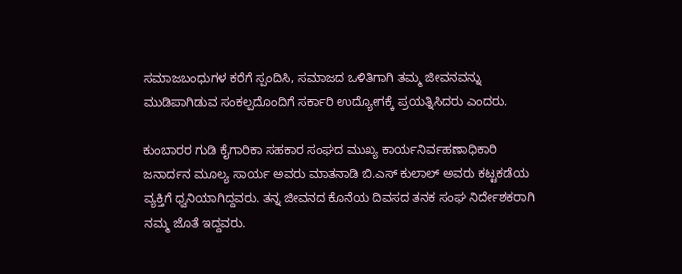ಸಮಾಜಬಂಧುಗಳ ಕರೆಗೆ ಸ್ಪಂದಿಸಿ, ಸಮಾಜದ ಒಳಿತಿಗಾಗಿ ತಮ್ಮ ಜೀವನವನ್ನು ಮುಡಿಪಾಗಿಡುವ ಸಂಕಲ್ಪದೊಂದಿಗೆ ಸರ್ಕಾರಿ ಉದ್ಯೋಗಕ್ಕೆ ಪ್ರಯತ್ನಿಸಿದರು ಎಂದರು.

ಕುಂಬಾರರ ಗುಡಿ ಕೈಗಾರಿಕಾ ಸಹಕಾರ ಸಂಘದ ಮುಖ್ಯ ಕಾರ್ಯನಿರ್ವಹಣಾಧಿಕಾರಿ ಜನಾರ್ದನ ಮೂಲ್ಯ ಸಾರ್ಯ ಅವರು ಮಾತನಾಡಿ ಬಿ.ಎಸ್ ಕುಲಾಲ್ ಅವರು ಕಟ್ಟಕಡೆಯ ವ್ಯಕ್ತಿಗೆ ಧ್ವನಿಯಾಗಿದ್ದವರು. ತನ್ನ ಜೀವನದ ಕೊನೆಯ ದಿವಸದ ತನಕ ಸಂಘ ನಿರ್ದೇಶಕರಾಗಿ ನಮ್ಮ ಜೊತೆ ಇದ್ದವರು.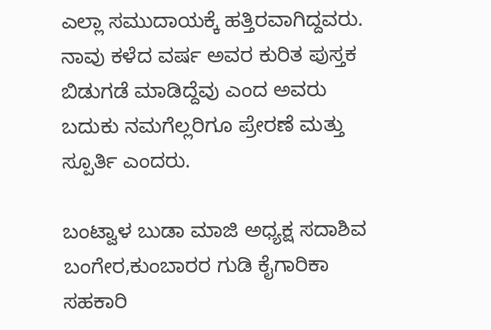ಎಲ್ಲಾ ಸಮುದಾಯಕ್ಕೆ ಹತ್ತಿರವಾಗಿದ್ದವರು. ನಾವು ಕಳೆದ ವರ್ಷ ಅವರ ಕುರಿತ ಪುಸ್ತಕ ಬಿಡುಗಡೆ ಮಾಡಿದ್ದೆವು ಎಂದ ಅವರು ಬದುಕು ನಮಗೆಲ್ಲರಿಗೂ ಪ್ರೇರಣೆ ಮತ್ತು ಸ್ಪೂರ್ತಿ ಎಂದರು.

ಬಂಟ್ವಾಳ ಬುಡಾ ಮಾಜಿ ಅಧ್ಯಕ್ಷ ಸದಾಶಿವ ಬಂಗೇರ,ಕುಂಬಾರರ ಗುಡಿ ಕೈಗಾರಿಕಾ ಸಹಕಾರಿ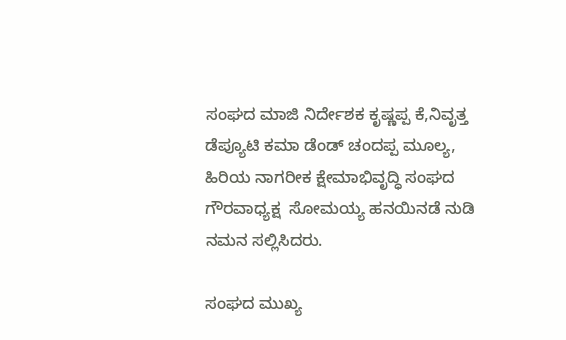ಸಂಘದ ಮಾಜಿ ನಿರ್ದೇಶಕ ಕೃಷ್ಣಪ್ಪ ಕೆ,ನಿವೃತ್ತ ಡೆಪ್ಯೂಟಿ ಕಮಾ ಡೆಂಡ್ ಚಂದಪ್ಪ ಮೂಲ್ಯ, ಹಿರಿಯ ನಾಗರೀಕ ಕ್ಷೇಮಾಭಿವೃದ್ಧಿ ಸಂಘದ ಗೌರವಾಧ್ಯಕ್ಷ  ಸೋಮಯ್ಯ ಹನಯಿನಡೆ ನುಡಿ ನಮನ ಸಲ್ಲಿಸಿದರು.

ಸಂಘದ ಮುಖ್ಯ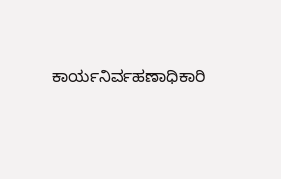ಕಾರ್ಯನಿರ್ವಹಣಾಧಿಕಾರಿ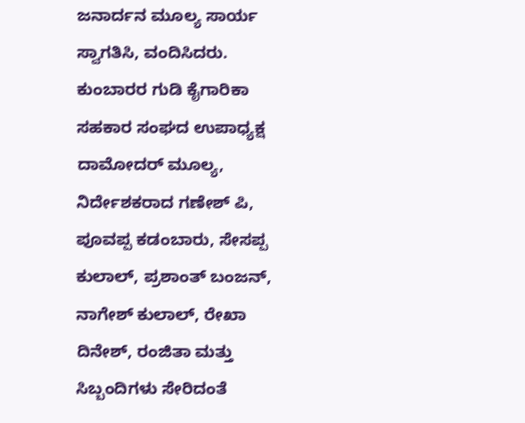ಜನಾರ್ದನ ಮೂಲ್ಯ ಸಾರ್ಯ ಸ್ವಾಗತಿಸಿ, ವಂದಿಸಿದರು. ಕುಂಬಾರರ ಗುಡಿ ಕೈಗಾರಿಕಾ ಸಹಕಾರ ಸಂಘದ ಉಪಾಧ್ಯಕ್ಷ ದಾಮೋದರ್‌ ಮೂಲ್ಯ, ನಿರ್ದೇಶಕರಾದ ಗಣೇಶ್ ಪಿ, ಪೂವಪ್ಪ ಕಡಂಬಾರು, ಸೇಸಪ್ಪ ಕುಲಾಲ್, ಪ್ರಶಾಂತ್ ಬಂಜನ್, ನಾಗೇಶ್ ಕುಲಾಲ್, ರೇಖಾ ದಿನೇಶ್, ರಂಜಿತಾ ಮತ್ತು ಸಿಬ್ಬಂದಿಗಳು ಸೇರಿದಂತೆ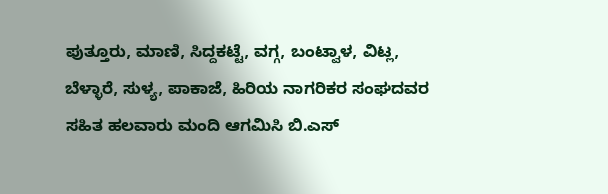ಪುತ್ತೂರು, ಮಾಣಿ, ಸಿದ್ದಕಟ್ಟೆ, ವಗ್ಗ, ಬಂಟ್ವಾಳ, ವಿಟ್ಲ, ಬೆಳ್ಳಾರೆ, ಸುಳ್ಯ, ಪಾಕಾಜೆ, ಹಿರಿಯ ನಾಗರಿಕರ ಸಂಘದವರ ಸಹಿತ ಹಲವಾರು ಮಂದಿ ಆಗಮಿಸಿ ಬಿ.ಎಸ್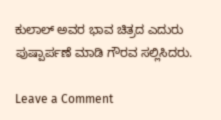ಕುಲಾಲ್ ಅವರ ಭಾವ ಚಿತ್ರದ ಎದುರು ಪುಷ್ಪಾರ್ಪಣೆ ಮಾಡಿ ಗೌರವ ಸಲ್ಲಿಸಿದರು.

Leave a Comment